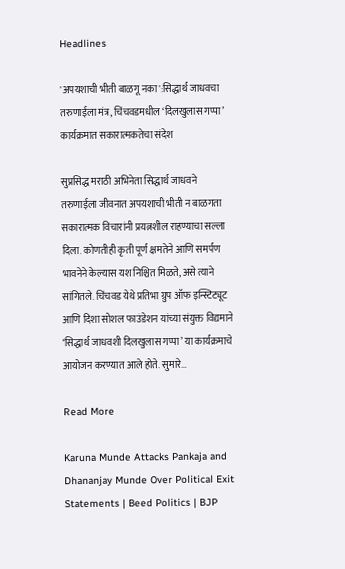Headlines

'अपयशाची भीती बाळगू नका':सिद्धार्थ जाधवचा तरुणाईला मंत्र, चिंचवडमधील ‘दिलखुलास गप्पा’ कार्यक्रमात सकारात्मकतेचा संदेश

सुप्रसिद्ध मराठी अभिनेता सिद्धार्थ जाधवने तरुणाईला जीवनात अपयशाची भीती न बाळगता सकारात्मक विचारांनी प्रयत्नशील राहण्याचा सल्ला दिला. कोणतीही कृती पूर्ण क्षमतेने आणि समर्पण भावनेने केल्यास यश निश्चित मिळते, असे त्याने सांगितले. चिंचवड येथे प्रतिभा ग्रुप ऑफ इन्स्टिट्यूट आणि दिशा सोशल फाउंडेशन यांच्या संयुक्त विद्यमाने ‘सिद्धार्थ जाधवशी दिलखुलास गप्पा’ या कार्यक्रमाचे आयोजन करण्यात आले होते. सुमारे…

Read More

Karuna Munde Attacks Pankaja and Dhananjay Munde Over Political Exit Statements | Beed Politics | BJP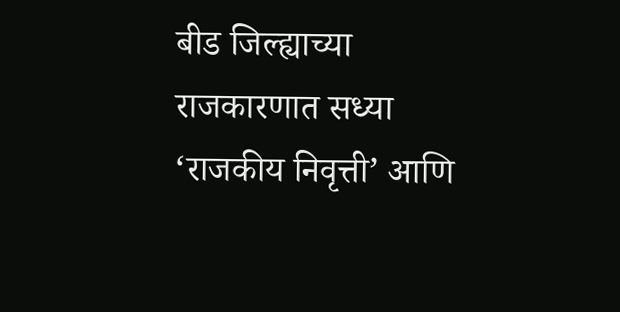बीड जिल्ह्याच्या राजकारणात सध्या ‘राजकीय निवृत्ती’ आणि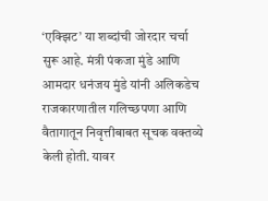‘एक्झिट’ या शब्दांची जोरदार चर्चा सुरू आहे. मंत्री पंकजा मुंडे आणि आमदार धनंजय मुंडे यांनी अलिकडेच राजकारणातील गलिच्छपणा आणि वैतागातून निवृत्तीबाबत सूचक वक्तव्ये केली होती. यावर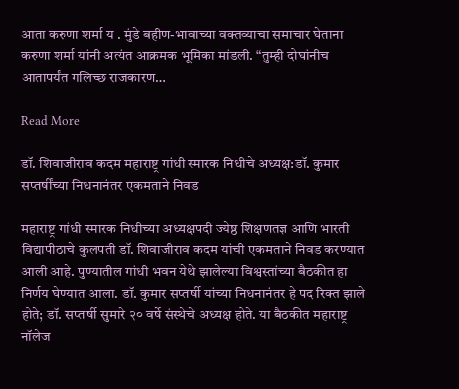आता करुणा शर्मा य . मुंडे बहीण-भावाच्या वक्तव्याचा समाचार घेताना करुणा शर्मा यांनी अत्यंत आक्रमक भूमिका मांडली. “तुम्ही दोघांनीच आतापर्यंत गलिच्छ राजकारण…

Read More

डॉ. शिवाजीराव कदम महाराष्ट्र गांधी स्मारक निधीचे अध्यक्ष:डॉ. कुमार सप्तर्षींच्या निधनानंतर एकमताने निवड

महाराष्ट्र गांधी स्मारक निधीच्या अध्यक्षपदी ज्येष्ठ शिक्षणतज्ञ आणि भारती विद्यापीठाचे कुलपती डॉ. शिवाजीराव कदम यांची एकमताने निवड करण्यात आली आहे. पुण्यातील गांधी भवन येथे झालेल्या विश्वस्तांच्या बैठकीत हा निर्णय घेण्यात आला. डॉ. कुमार सप्तर्षी यांच्या निधनानंतर हे पद रिक्त झाले होते; डॉ. सप्तर्षी सुमारे २० वर्षे संस्थेचे अध्यक्ष होते. या बैठकीत महाराष्ट्र नॉलेज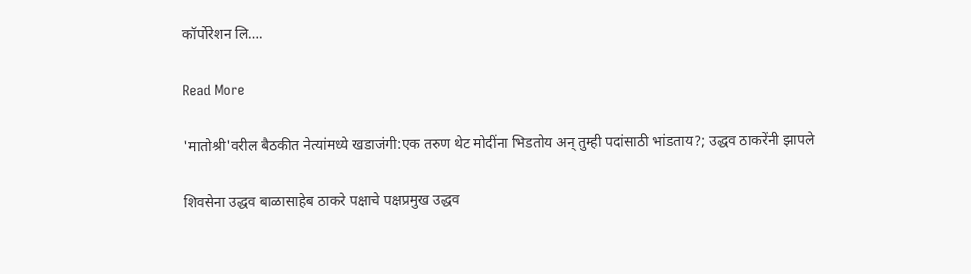कॉर्पोरेशन लि….

Read More

'मातोश्री'वरील बैठकीत नेत्यांमध्ये खडाजंगी:एक तरुण थेट मोदींना भिडतोय अन् तुम्ही पदांसाठी भांडताय?; उद्धव ठाकरेंनी झापले

शिवसेना उद्धव बाळासाहेब ठाकरे पक्षाचे पक्षप्रमुख उद्धव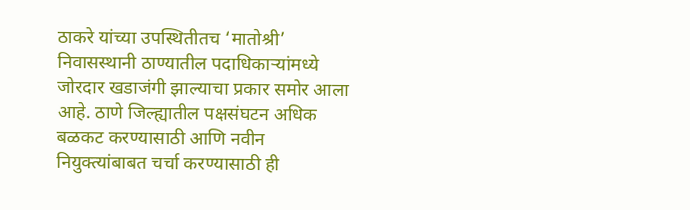ठाकरे यांच्या उपस्थितीतच ‘मातोश्री’ निवासस्थानी ठाण्यातील पदाधिकाऱ्यांमध्ये जोरदार खडाजंगी झाल्याचा प्रकार समोर आला आहे. ठाणे जिल्ह्यातील पक्षसंघटन अधिक बळकट करण्यासाठी आणि नवीन नियुक्त्यांबाबत चर्चा करण्यासाठी ही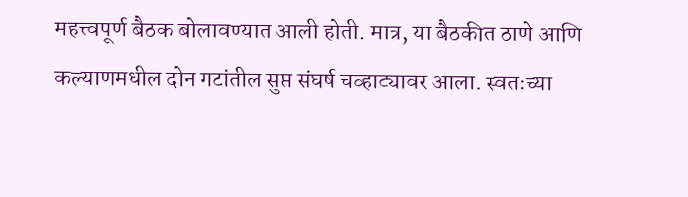महत्त्वपूर्ण बैठक बोलावण्यात आली होती. मात्र, या बैठकीत ठाणे आणि कल्याणमधील दोन गटांतील सुप्त संघर्ष चव्हाट्यावर आला. स्वतःच्या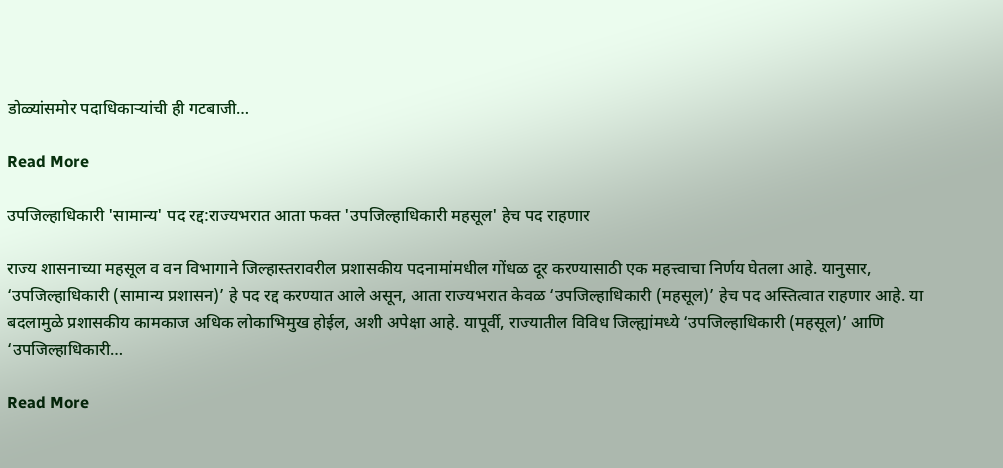डोळ्यांसमोर पदाधिकाऱ्यांची ही गटबाजी…

Read More

उपजिल्हाधिकारी 'सामान्य' पद रद्द:राज्यभरात आता फक्त 'उपजिल्हाधिकारी महसूल' हेच पद राहणार

राज्य शासनाच्या महसूल व वन विभागाने जिल्हास्तरावरील प्रशासकीय पदनामांमधील गोंधळ दूर करण्यासाठी एक महत्त्वाचा निर्णय घेतला आहे. यानुसार, ‘उपजिल्हाधिकारी (सामान्य प्रशासन)’ हे पद रद्द करण्यात आले असून, आता राज्यभरात केवळ ‘उपजिल्हाधिकारी (महसूल)’ हेच पद अस्तित्वात राहणार आहे. या बदलामुळे प्रशासकीय कामकाज अधिक लोकाभिमुख होईल, अशी अपेक्षा आहे. यापूर्वी, राज्यातील विविध जिल्ह्यांमध्ये ‘उपजिल्हाधिकारी (महसूल)’ आणि ‘उपजिल्हाधिकारी…

Read More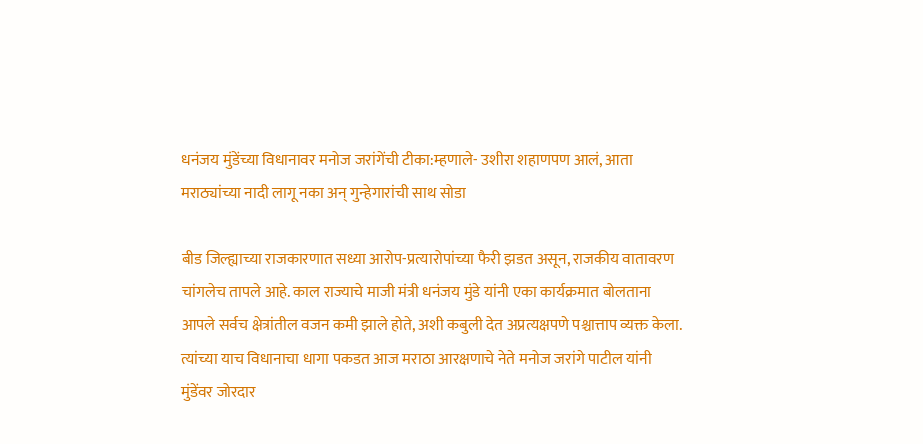धनंजय मुंडेंच्या विधानावर मनोज जरांगेंची टीका:म्हणाले- उशीरा शहाणपण आलं, आता मराठ्यांच्या नादी लागू नका अन् गुन्हेगारांची साथ सोडा

बीड जिल्ह्याच्या राजकारणात सध्या आरोप-प्रत्यारोपांच्या फैरी झडत असून, राजकीय वातावरण चांगलेच तापले आहे. काल राज्याचे माजी मंत्री धनंजय मुंडे यांनी एका कार्यक्रमात बोलताना आपले सर्वच क्षेत्रांतील वजन कमी झाले होते, अशी कबुली देत अप्रत्यक्षपणे पश्चात्ताप व्यक्त केला. त्यांच्या याच विधानाचा धागा पकडत आज मराठा आरक्षणाचे नेते मनोज जरांगे पाटील यांनी मुंडेंवर जोरदार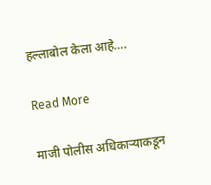हल्लाबोल केला आहे….

Read More

माजी पोलीस अधिकाऱ्याकडून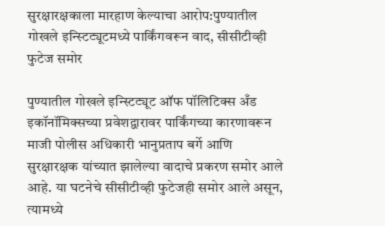सुरक्षारक्षकाला मारहाण केल्याचा आरोप:पुण्यातील गोखले इन्स्टिट्यूटमध्ये पार्किंगवरून वाद, सीसीटीव्ही फुटेज समोर

पुण्यातील गोखले इन्स्टिट्यूट ऑफ पॉलिटिक्स अँड इकॉनॉमिक्सच्या प्रवेशद्वारावर पार्किंगच्या कारणावरून माजी पोलीस अधिकारी भानुप्रताप बर्गे आणि सुरक्षारक्षक यांच्यात झालेल्या वादाचे प्रकरण समोर आले आहे. या घटनेचे सीसीटीव्ही फुटेजही समोर आले असून, त्यामध्ये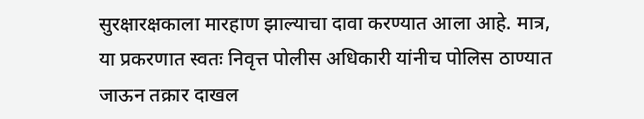सुरक्षारक्षकाला मारहाण झाल्याचा दावा करण्यात आला आहे. मात्र, या प्रकरणात स्वतः निवृत्त पोलीस अधिकारी यांनीच पोलिस ठाण्यात जाऊन तक्रार दाखल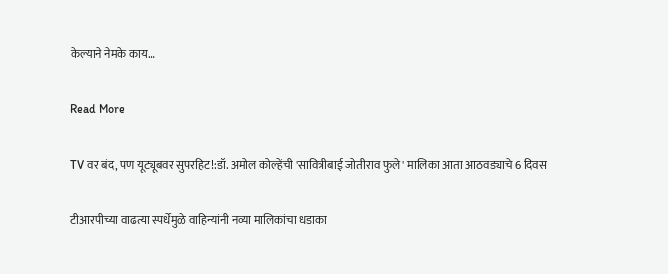केल्याने नेमके काय…

Read More

TV वर बंद, पण यूट्यूबवर सुपरहिट!:डॉ. अमोल कोल्हेंची 'सावित्रीबाई जोतीराव फुले' मालिका आता आठवड्याचे 6 दिवस

टीआरपीच्या वाढत्या स्पर्धेमुळे वाहिन्यांनी नव्या मालिकांचा धडाका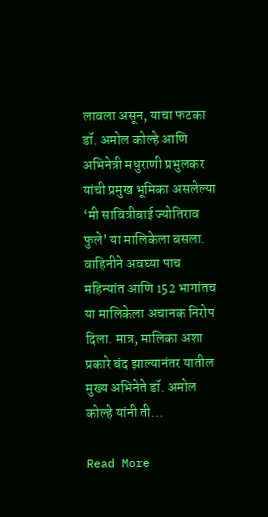लावला असून, याचा फटका डॉ. अमोल कोल्हे आणि अभिनेत्री मधुराणी प्रभुलकर यांची प्रमुख भूमिका असलेल्या ‘मी सावित्रीबाई ज्योतिराव फुले’ या मालिकेला बसला. वाहिनीने अवघ्या पाच महिन्यांत आणि 152 भागांतच या मालिकेला अचानक निरोप दिला. मात्र, मालिका अशा प्रकारे बंद झाल्यानंतर यातील मुख्य अभिनेते डॉ. अमोल कोल्हे यांनी ती…

Read More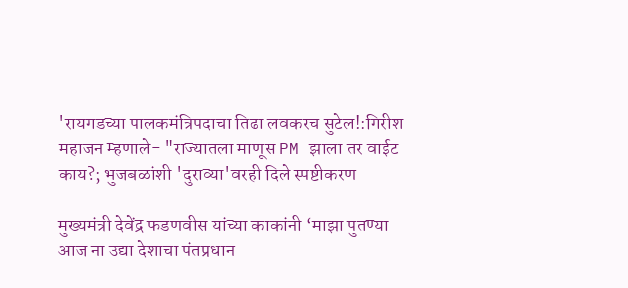'रायगडच्या पालकमंत्रिपदाचा तिढा लवकरच सुटेल!:गिरीश महाजन म्हणाले- "राज्यातला माणूस PM झाला तर वाईट काय?; भुजबळांशी 'दुराव्या'वरही दिले स्पष्टीकरण

मुख्यमंत्री देवेंद्र फडणवीस यांच्या काकांनी ‘माझा पुतण्या आज ना उद्या देशाचा पंतप्रधान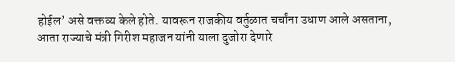होईल’ असे वक्तव्य केले होते. यावरून राजकीय वर्तुळात चर्चांना उधाण आले असताना, आता राज्याचे मंत्री गिरीश महाजन यांनी याला दुजोरा देणारे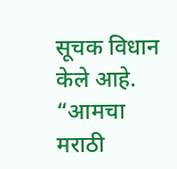सूचक विधान केले आहे. “आमचा मराठी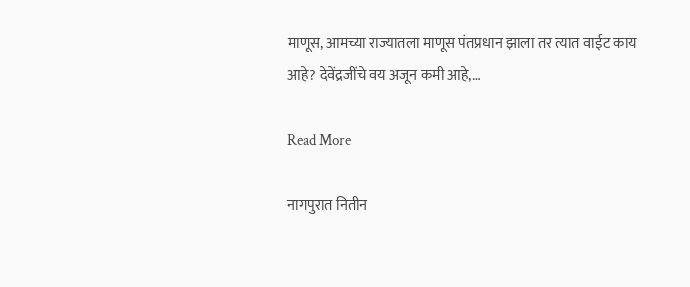माणूस, आमच्या राज्यातला माणूस पंतप्रधान झाला तर त्यात वाईट काय आहे? देवेंद्रजींचे वय अजून कमी आहे,…

Read More

नागपुरात नितीन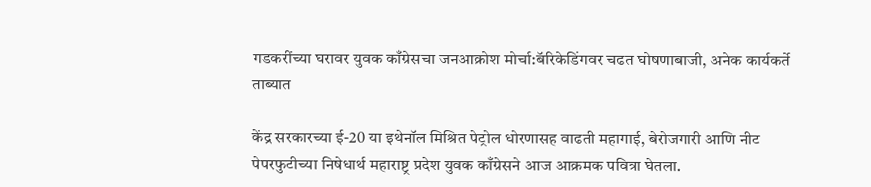गडकरींच्या घरावर युवक काँग्रेसचा जनआक्रोश मोर्चा:बॅरिकेडिंगवर चढत घोषणाबाजी, अनेक कार्यकर्ते ताब्यात

केंद्र सरकारच्या ई-20 या इथेनॉल मिश्रित पेट्रोल धोरणासह वाढती महागाई, बेरोजगारी आणि नीट पेपरफुटीच्या निषेधार्थ महाराष्ट्र प्रदेश युवक काँग्रेसने आज आक्रमक पवित्रा घेतला.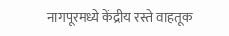नागपूरमध्ये केंद्रीय रस्ते वाहतूक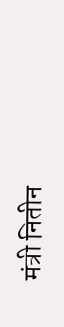मंत्री नितीन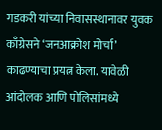गडकरी यांच्या निवासस्थानावर युवक काँग्रेसने ‘जनआक्रोश मोर्चा’ काढण्याचा प्रयत्न केला. यावेळी आंदोलक आणि पोलिसांमध्ये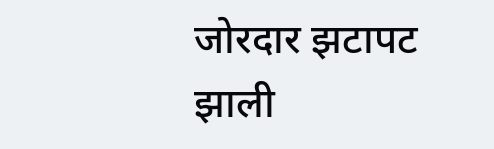जोरदार झटापट झाली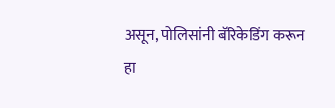असून, पोलिसांनी बॅरिकेडिंग करून हा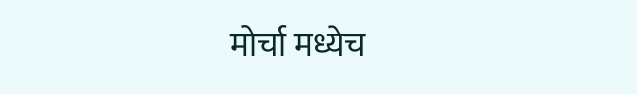मोर्चा मध्येच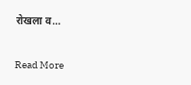रोखला व…

Read More